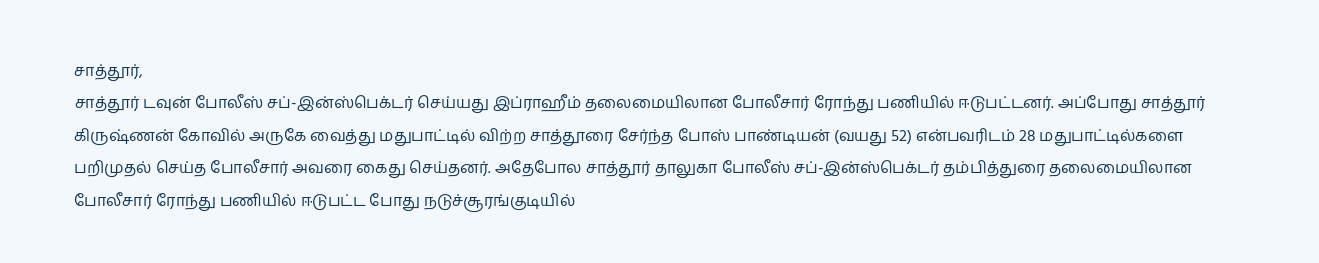சாத்தூர்,
சாத்தூர் டவுன் போலீஸ் சப்-இன்ஸ்பெக்டர் செய்யது இப்ராஹீம் தலைமையிலான போலீசார் ரோந்து பணியில் ஈடுபட்டனர். அப்போது சாத்தூர் கிருஷ்ணன் கோவில் அருகே வைத்து மதுபாட்டில் விற்ற சாத்தூரை சேர்ந்த போஸ் பாண்டியன் (வயது 52) என்பவரிடம் 28 மதுபாட்டில்களை பறிமுதல் செய்த போலீசார் அவரை கைது செய்தனர். அதேபோல சாத்தூர் தாலுகா போலீஸ் சப்-இன்ஸ்பெக்டர் தம்பித்துரை தலைமையிலான போலீசார் ரோந்து பணியில் ஈடுபட்ட போது நடுச்சூரங்குடியில்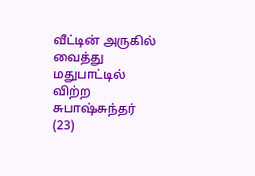வீட்டின் அருகில் வைத்து மதுபாட்டில் விற்ற சுபாஷ்சுந்தர் (23)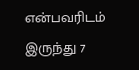என்பவரிடம் இருந்து 7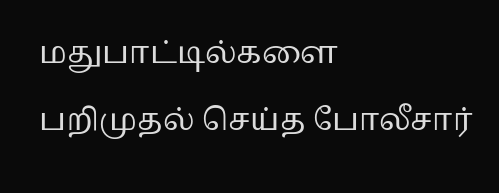மதுபாட்டில்களை பறிமுதல் செய்த போலீசார்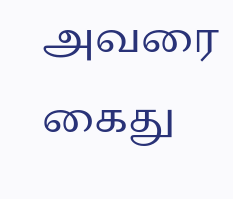அவரை கைது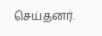செய்தனர்.